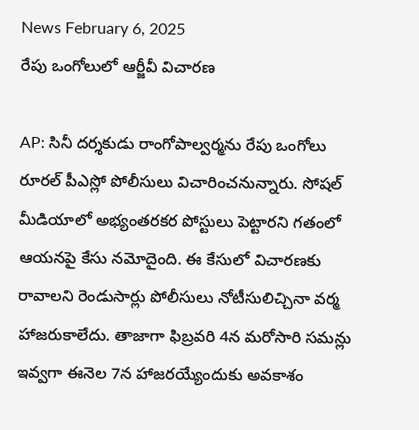News February 6, 2025
రేపు ఒంగోలులో ఆర్జీవీ విచారణ

AP: సినీ దర్శకుడు రాంగోపాల్వర్మను రేపు ఒంగోలు రూరల్ పీఎస్లో పోలీసులు విచారించనున్నారు. సోషల్ మీడియాలో అభ్యంతరకర పోస్టులు పెట్టారని గతంలో ఆయనపై కేసు నమోదైంది. ఈ కేసులో విచారణకు రావాలని రెండుసార్లు పోలీసులు నోటీసులిచ్చినా వర్మ హాజరుకాలేదు. తాజాగా ఫిబ్రవరి 4న మరోసారి సమన్లు ఇవ్వగా ఈనెల 7న హాజరయ్యేందుకు అవకాశం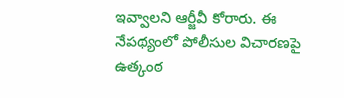ఇవ్వాలని ఆర్జీవీ కోరారు. ఈ నేపథ్యంలో పోలీసుల విచారణపై ఉత్కంఠ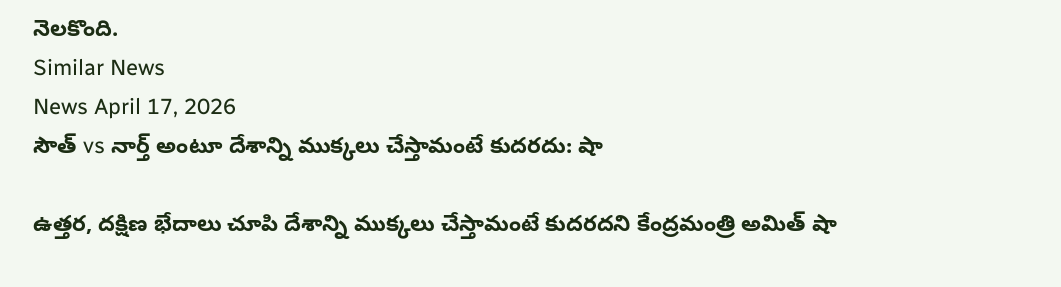నెలకొంది.
Similar News
News April 17, 2026
సౌత్ vs నార్త్ అంటూ దేశాన్ని ముక్కలు చేస్తామంటే కుదరదు: షా

ఉత్తర, దక్షిణ భేదాలు చూపి దేశాన్ని ముక్కలు చేస్తామంటే కుదరదని కేంద్రమంత్రి అమిత్ షా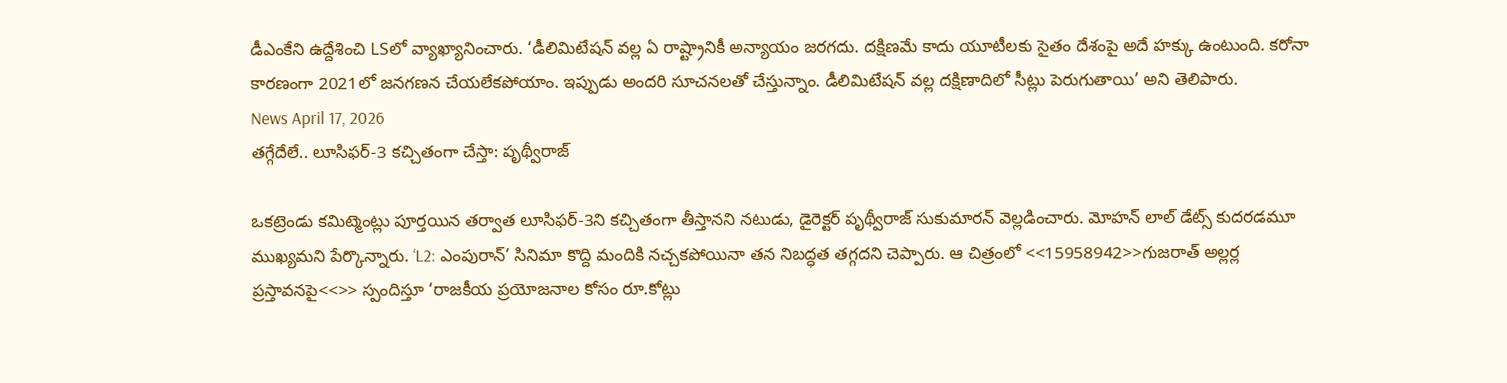డీఎంకేని ఉద్దేశించి LSలో వ్యాఖ్యానించారు. ‘డీలిమిటేషన్ వల్ల ఏ రాష్ట్రానికీ అన్యాయం జరగదు. దక్షిణమే కాదు యూటీలకు సైతం దేశంపై అదే హక్కు ఉంటుంది. కరోనా కారణంగా 2021లో జనగణన చేయలేకపోయాం. ఇప్పుడు అందరి సూచనలతో చేస్తున్నాం. డీలిమిటేషన్ వల్ల దక్షిణాదిలో సీట్లు పెరుగుతాయి’ అని తెలిపారు.
News April 17, 2026
తగ్గేదేలే.. లూసిఫర్-3 కచ్చితంగా చేస్తా: పృథ్వీరాజ్

ఒకట్రెండు కమిట్మెంట్లు పూర్తయిన తర్వాత లూసిఫర్-3ని కచ్చితంగా తీస్తానని నటుడు, డైరెక్టర్ పృథ్వీరాజ్ సుకుమారన్ వెల్లడించారు. మోహన్ లాల్ డేట్స్ కుదరడమూ ముఖ్యమని పేర్కొన్నారు. ‘L2: ఎంపురాన్’ సినిమా కొద్ది మందికి నచ్చకపోయినా తన నిబద్ధత తగ్గదని చెప్పారు. ఆ చిత్రంలో <<15958942>>గుజరాత్ అల్లర్ల ప్రస్తావనపై<<>> స్పందిస్తూ ‘రాజకీయ ప్రయోజనాల కోసం రూ.కోట్లు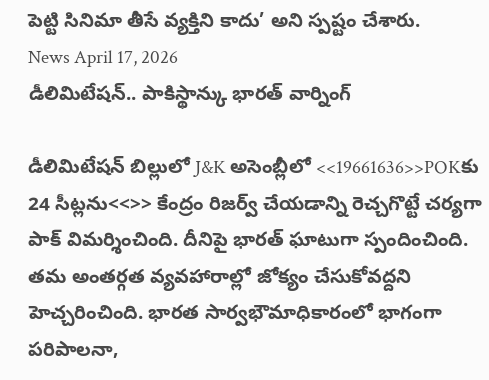పెట్టి సినిమా తీసే వ్యక్తిని కాదు’ అని స్పష్టం చేశారు.
News April 17, 2026
డీలిమిటేషన్.. పాకిస్థాన్కు భారత్ వార్నింగ్

డీలిమిటేషన్ బిల్లులో J&K అసెంబ్లీలో <<19661636>>POKకు 24 సీట్లను<<>> కేంద్రం రిజర్వ్ చేయడాన్ని రెచ్చగొట్టే చర్యగా పాక్ విమర్శించింది. దీనిపై భారత్ ఘాటుగా స్పందించింది. తమ అంతర్గత వ్యవహారాల్లో జోక్యం చేసుకోవద్దని హెచ్చరించింది. భారత సార్వభౌమాధికారంలో భాగంగా పరిపాలనా,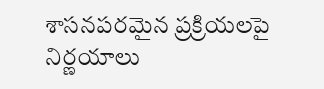శాసనపరమైన ప్రక్రియలపై నిర్ణయాలు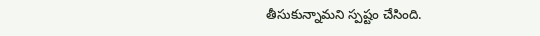తీసుకున్నామని స్పష్టం చేసింది.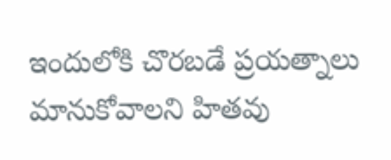ఇందులోకి చొరబడే ప్రయత్నాలు మానుకోవాలని హితవు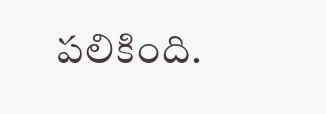పలికింది.